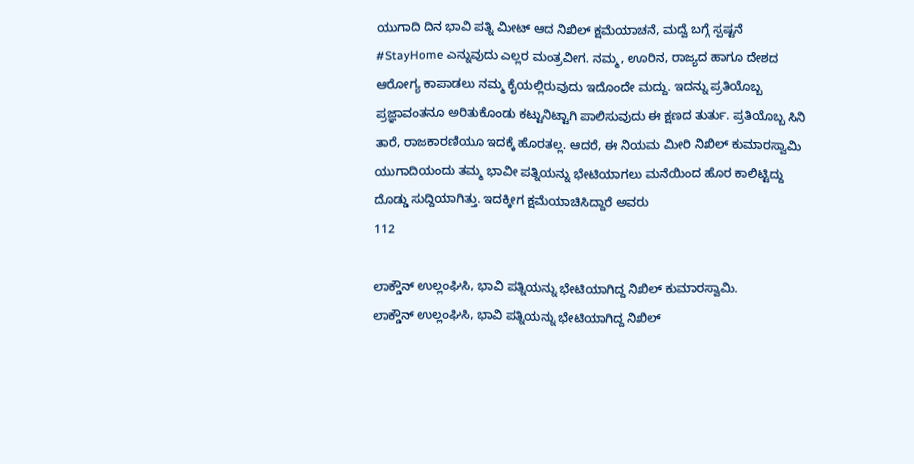ಯುಗಾದಿ ದಿನ ಭಾವಿ ಪತ್ನಿ ಮೀಟ್ ಆದ ನಿಖಿಲ್ ಕ್ಷಮೆಯಾಚನೆ, ಮದ್ವೆ ಬಗ್ಗೆ ಸ್ಪಷ್ಟನೆ
#StayHome ಎನ್ನುವುದು ಎಲ್ಲರ ಮಂತ್ರವೀಗ. ನಮ್ಮ, ಊರಿನ, ರಾಜ್ಯದ ಹಾಗೂ ದೇಶದ ಆರೋಗ್ಯ ಕಾಪಾಡಲು ನಮ್ಮ ಕೈಯಲ್ಲಿರುವುದು ಇದೊಂದೇ ಮದ್ದು. ಇದನ್ನು ಪ್ರತಿಯೊಬ್ಬ ಪ್ರಜ್ಞಾವಂತನೂ ಅರಿತುಕೊಂಡು ಕಟ್ಟುನಿಟ್ಟಾಗಿ ಪಾಲಿಸುವುದು ಈ ಕ್ಷಣದ ತುರ್ತು. ಪ್ರತಿಯೊಬ್ಬ ಸಿನಿ ತಾರೆ, ರಾಜಕಾರಣಿಯೂ ಇದಕ್ಕೆ ಹೊರತಲ್ಲ. ಆದರೆ, ಈ ನಿಯಮ ಮೀರಿ ನಿಖಿಲ್ ಕುಮಾರಸ್ವಾಮಿ ಯುಗಾದಿಯಂದು ತಮ್ಮ ಭಾವೀ ಪತ್ನಿಯನ್ನು ಭೇಟಿಯಾಗಲು ಮನೆಯಿಂದ ಹೊರ ಕಾಲಿಟ್ಟಿದ್ದು ದೊಡ್ಡು ಸುದ್ದಿಯಾಗಿತ್ತು. ಇದಕ್ಕೀಗ ಕ್ಷಮೆಯಾಚಿಸಿದ್ದಾರೆ ಅವರು
112

ಲಾಕ್ಡೌನ್ ಉಲ್ಲಂಘಿಸಿ, ಭಾವಿ ಪತ್ನಿಯನ್ನು ಭೇಟಿಯಾಗಿದ್ದ ನಿಖಿಲ್ ಕುಮಾರಸ್ವಾಮಿ.
ಲಾಕ್ಡೌನ್ ಉಲ್ಲಂಘಿಸಿ, ಭಾವಿ ಪತ್ನಿಯನ್ನು ಭೇಟಿಯಾಗಿದ್ದ ನಿಖಿಲ್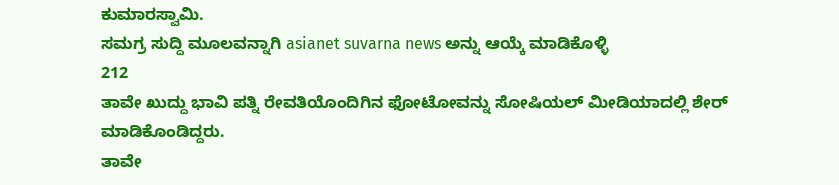ಕುಮಾರಸ್ವಾಮಿ.
ಸಮಗ್ರ ಸುದ್ದಿ ಮೂಲವನ್ನಾಗಿ asianet suvarna news ಅನ್ನು ಆಯ್ಕೆ ಮಾಡಿಕೊಳ್ಳಿ
212
ತಾವೇ ಖುದ್ದು ಭಾವಿ ಪತ್ನಿ ರೇವತಿಯೊಂದಿಗಿನ ಫೋಟೋವನ್ನು ಸೋಷಿಯಲ್ ಮೀಡಿಯಾದಲ್ಲಿ ಶೇರ್ ಮಾಡಿಕೊಂಡಿದ್ದರು.
ತಾವೇ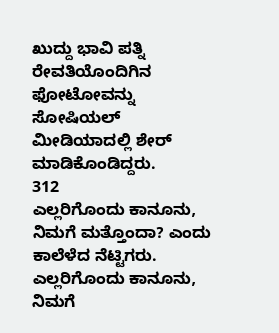ಖುದ್ದು ಭಾವಿ ಪತ್ನಿ ರೇವತಿಯೊಂದಿಗಿನ ಫೋಟೋವನ್ನು ಸೋಷಿಯಲ್ ಮೀಡಿಯಾದಲ್ಲಿ ಶೇರ್ ಮಾಡಿಕೊಂಡಿದ್ದರು.
312
ಎಲ್ಲರಿಗೊಂದು ಕಾನೂನು, ನಿಮಗೆ ಮತ್ತೊಂದಾ? ಎಂದು ಕಾಲೆಳೆದ ನೆಟ್ಟಿಗರು.
ಎಲ್ಲರಿಗೊಂದು ಕಾನೂನು, ನಿಮಗೆ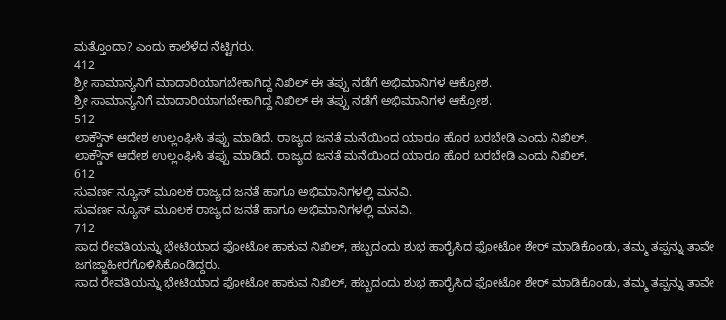ಮತ್ತೊಂದಾ? ಎಂದು ಕಾಲೆಳೆದ ನೆಟ್ಟಿಗರು.
412
ಶ್ರೀ ಸಾಮಾನ್ಯನಿಗೆ ಮಾದಾರಿಯಾಗಬೇಕಾಗಿದ್ದ ನಿಖಿಲ್ ಈ ತಪ್ಪು ನಡೆಗೆ ಅಭಿಮಾನಿಗಳ ಆಕ್ರೋಶ.
ಶ್ರೀ ಸಾಮಾನ್ಯನಿಗೆ ಮಾದಾರಿಯಾಗಬೇಕಾಗಿದ್ದ ನಿಖಿಲ್ ಈ ತಪ್ಪು ನಡೆಗೆ ಅಭಿಮಾನಿಗಳ ಆಕ್ರೋಶ.
512
ಲಾಕ್ಡೌನ್ ಆದೇಶ ಉಲ್ಲಂಘಿಸಿ ತಪ್ಪು ಮಾಡಿದೆ. ರಾಜ್ಯದ ಜನತೆ ಮನೆಯಿಂದ ಯಾರೂ ಹೊರ ಬರಬೇಡಿ ಎಂದು ನಿಖಿಲ್.
ಲಾಕ್ಡೌನ್ ಆದೇಶ ಉಲ್ಲಂಘಿಸಿ ತಪ್ಪು ಮಾಡಿದೆ. ರಾಜ್ಯದ ಜನತೆ ಮನೆಯಿಂದ ಯಾರೂ ಹೊರ ಬರಬೇಡಿ ಎಂದು ನಿಖಿಲ್.
612
ಸುವರ್ಣ ನ್ಯೂಸ್ ಮೂಲಕ ರಾಜ್ಯದ ಜನತೆ ಹಾಗೂ ಅಭಿಮಾನಿಗಳಲ್ಲಿ ಮನವಿ.
ಸುವರ್ಣ ನ್ಯೂಸ್ ಮೂಲಕ ರಾಜ್ಯದ ಜನತೆ ಹಾಗೂ ಅಭಿಮಾನಿಗಳಲ್ಲಿ ಮನವಿ.
712
ಸಾದ ರೇವತಿಯನ್ನು ಭೇಟಿಯಾದ ಫೋಟೋ ಹಾಕುವ ನಿಖಿಲ್, ಹಬ್ಬದಂದು ಶುಭ ಹಾರೈಸಿದ ಫೋಟೋ ಶೇರ್ ಮಾಡಿಕೊಂಡು, ತಮ್ಮ ತಪ್ಪನ್ನು ತಾವೇ ಜಗಜ್ಜಾಹೀರಗೊಳಿಸಿಕೊಂಡಿದ್ದರು.
ಸಾದ ರೇವತಿಯನ್ನು ಭೇಟಿಯಾದ ಫೋಟೋ ಹಾಕುವ ನಿಖಿಲ್, ಹಬ್ಬದಂದು ಶುಭ ಹಾರೈಸಿದ ಫೋಟೋ ಶೇರ್ ಮಾಡಿಕೊಂಡು, ತಮ್ಮ ತಪ್ಪನ್ನು ತಾವೇ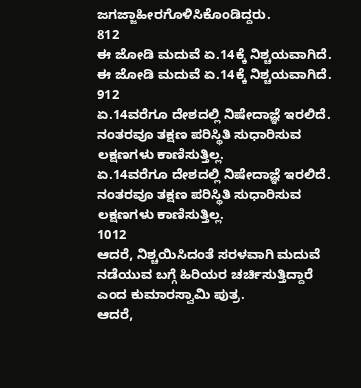ಜಗಜ್ಜಾಹೀರಗೊಳಿಸಿಕೊಂಡಿದ್ದರು.
812
ಈ ಜೋಡಿ ಮದುವೆ ಏ.14ಕ್ಕೆ ನಿಶ್ಚಯವಾಗಿದೆ.
ಈ ಜೋಡಿ ಮದುವೆ ಏ.14ಕ್ಕೆ ನಿಶ್ಚಯವಾಗಿದೆ.
912
ಏ.14ವರೆಗೂ ದೇಶದಲ್ಲಿ ನಿಷೇದಾಜ್ಞೆ ಇರಲಿದೆ. ನಂತರವೂ ತಕ್ಷಣ ಪರಿಸ್ಥಿತಿ ಸುಧಾರಿಸುವ ಲಕ್ಷಣಗಳು ಕಾಣಿಸುತ್ತಿಲ್ಲ.
ಏ.14ವರೆಗೂ ದೇಶದಲ್ಲಿ ನಿಷೇದಾಜ್ಞೆ ಇರಲಿದೆ. ನಂತರವೂ ತಕ್ಷಣ ಪರಿಸ್ಥಿತಿ ಸುಧಾರಿಸುವ ಲಕ್ಷಣಗಳು ಕಾಣಿಸುತ್ತಿಲ್ಲ.
1012
ಆದರೆ, ನಿಶ್ಚಯಿಸಿದಂತೆ ಸರಳವಾಗಿ ಮದುವೆ ನಡೆಯುವ ಬಗ್ಗೆ ಹಿರಿಯರ ಚರ್ಚಿಸುತ್ತಿದ್ದಾರೆ ಎಂದ ಕುಮಾರಸ್ವಾಮಿ ಪುತ್ರ.
ಆದರೆ,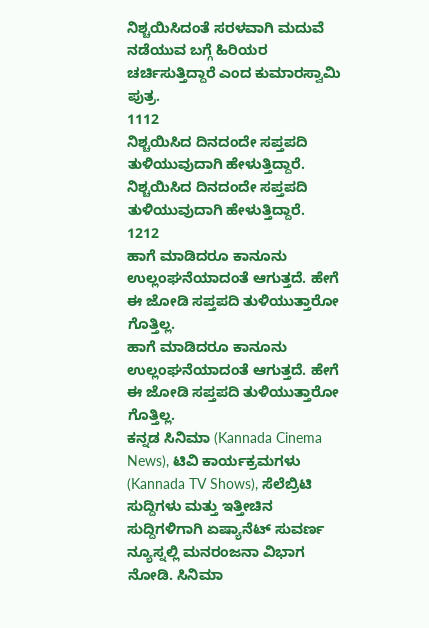ನಿಶ್ಚಯಿಸಿದಂತೆ ಸರಳವಾಗಿ ಮದುವೆ ನಡೆಯುವ ಬಗ್ಗೆ ಹಿರಿಯರ ಚರ್ಚಿಸುತ್ತಿದ್ದಾರೆ ಎಂದ ಕುಮಾರಸ್ವಾಮಿ ಪುತ್ರ.
1112
ನಿಶ್ಚಯಿಸಿದ ದಿನದಂದೇ ಸಪ್ತಪದಿ ತುಳಿಯುವುದಾಗಿ ಹೇಳುತ್ತಿದ್ದಾರೆ.
ನಿಶ್ಚಯಿಸಿದ ದಿನದಂದೇ ಸಪ್ತಪದಿ ತುಳಿಯುವುದಾಗಿ ಹೇಳುತ್ತಿದ್ದಾರೆ.
1212
ಹಾಗೆ ಮಾಡಿದರೂ ಕಾನೂನು ಉಲ್ಲಂಘನೆಯಾದಂತೆ ಆಗುತ್ತದೆ. ಹೇಗೆ ಈ ಜೋಡಿ ಸಪ್ತಪದಿ ತುಳಿಯುತ್ತಾರೋ ಗೊತ್ತಿಲ್ಲ.
ಹಾಗೆ ಮಾಡಿದರೂ ಕಾನೂನು ಉಲ್ಲಂಘನೆಯಾದಂತೆ ಆಗುತ್ತದೆ. ಹೇಗೆ ಈ ಜೋಡಿ ಸಪ್ತಪದಿ ತುಳಿಯುತ್ತಾರೋ ಗೊತ್ತಿಲ್ಲ.
ಕನ್ನಡ ಸಿನಿಮಾ (Kannada Cinema News), ಟಿವಿ ಕಾರ್ಯಕ್ರಮಗಳು (Kannada TV Shows), ಸೆಲೆಬ್ರಿಟಿ ಸುದ್ದಿಗಳು ಮತ್ತು ಇತ್ತೀಚಿನ ಸುದ್ದಿಗಳಿಗಾಗಿ ಏಷ್ಯಾನೆಟ್ ಸುವರ್ಣ ನ್ಯೂಸ್ನಲ್ಲಿ ಮನರಂಜನಾ ವಿಭಾಗ ನೋಡಿ. ಸಿನಿಮಾ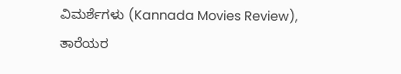ವಿಮರ್ಶೆಗಳು (Kannada Movies Review), ತಾರೆಯರ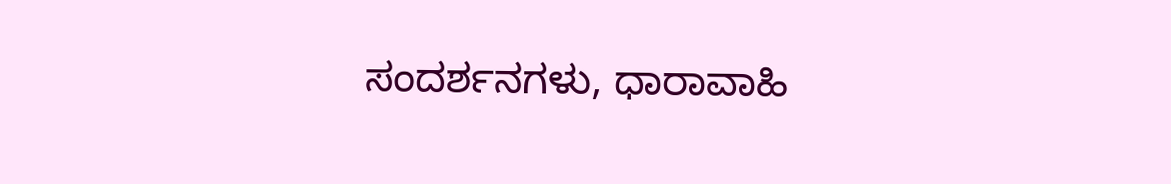ಸಂದರ್ಶನಗಳು, ಧಾರಾವಾಹಿ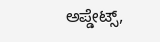ಅಪ್ಡೇಟ್ಸ್,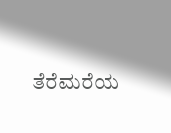ತೆರೆಮರೆಯ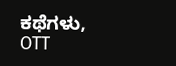ಕಥೆಗಳು, OTT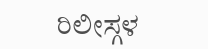ರಿಲೀಸ್ಗಳ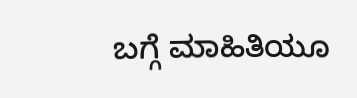ಬಗ್ಗೆ ಮಾಹಿತಿಯೂ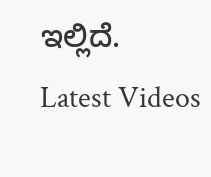ಇಲ್ಲಿದೆ.
Latest Videos